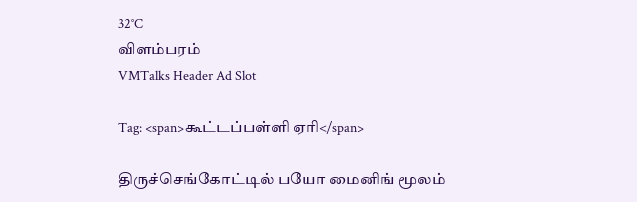32°C
விளம்பரம்
VMTalks Header Ad Slot

Tag: <span>கூட்டப்பள்ளி ஏரி</span>

திருச்செங்கோட்டில் பயோ மைனிங் மூலம்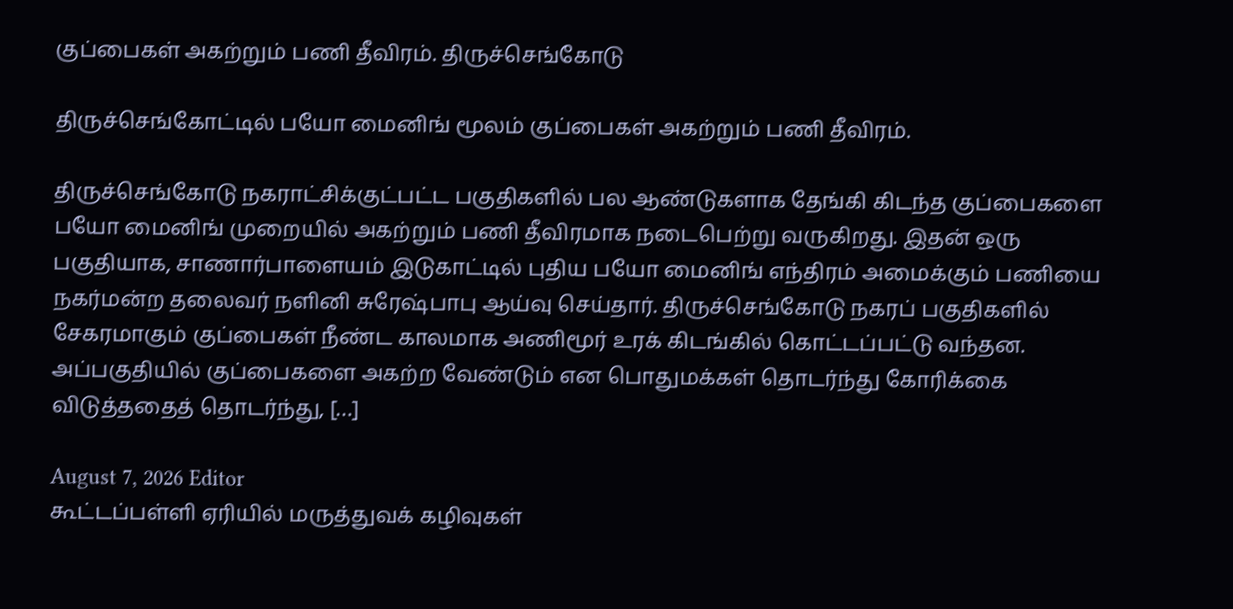குப்பைகள் அகற்றும் பணி தீவிரம். திருச்செங்கோடு

திருச்செங்கோட்டில் பயோ மைனிங் மூலம் குப்பைகள் அகற்றும் பணி தீவிரம்.

திருச்செங்கோடு நகராட்சிக்குட்பட்ட பகுதிகளில் பல ஆண்டுகளாக தேங்கி கிடந்த குப்பைகளை பயோ மைனிங் முறையில் அகற்றும் பணி தீவிரமாக நடைபெற்று வருகிறது. இதன் ஒரு பகுதியாக, சாணார்பாளையம் இடுகாட்டில் புதிய பயோ மைனிங் எந்திரம் அமைக்கும் பணியை நகர்மன்ற தலைவர் நளினி சுரேஷ்பாபு ஆய்வு செய்தார். திருச்செங்கோடு நகரப் பகுதிகளில் சேகரமாகும் குப்பைகள் நீண்ட காலமாக அணிமூர் உரக் கிடங்கில் கொட்டப்பட்டு வந்தன. அப்பகுதியில் குப்பைகளை அகற்ற வேண்டும் என பொதுமக்கள் தொடர்ந்து கோரிக்கை விடுத்ததைத் தொடர்ந்து, […]

August 7, 2026 Editor
கூட்டப்பள்ளி ஏரியில் மருத்துவக் கழிவுகள்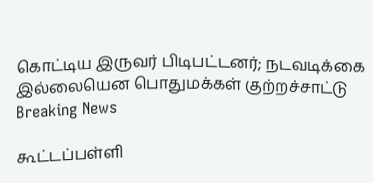கொட்டிய இருவர் பிடிபட்டனர்; நடவடிக்கை இல்லையென பொதுமக்கள் குற்றச்சாட்டு Breaking News

கூட்டப்பள்ளி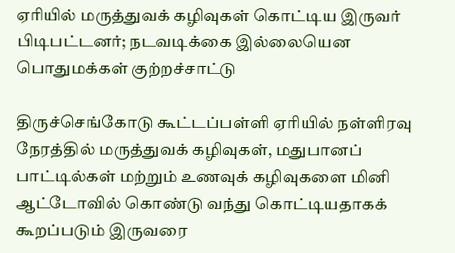ஏரியில் மருத்துவக் கழிவுகள் கொட்டிய இருவர் பிடிபட்டனர்; நடவடிக்கை இல்லையென பொதுமக்கள் குற்றச்சாட்டு

திருச்செங்கோடு கூட்டப்பள்ளி ஏரியில் நள்ளிரவு நேரத்தில் மருத்துவக் கழிவுகள், மதுபானப் பாட்டில்கள் மற்றும் உணவுக் கழிவுகளை மினி ஆட்டோவில் கொண்டு வந்து கொட்டியதாகக் கூறப்படும் இருவரை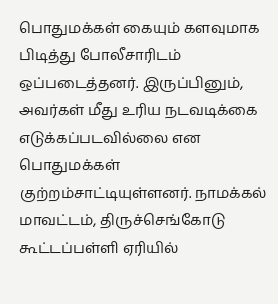பொதுமக்கள் கையும் களவுமாக பிடித்து போலீசாரிடம் ஒப்படைத்தனர். இருப்பினும், அவர்கள் மீது உரிய நடவடிக்கை எடுக்கப்படவில்லை என பொதுமக்கள் குற்றம்சாட்டியுள்ளனர். நாமக்கல் மாவட்டம், திருச்செங்கோடு கூட்டப்பள்ளி ஏரியில்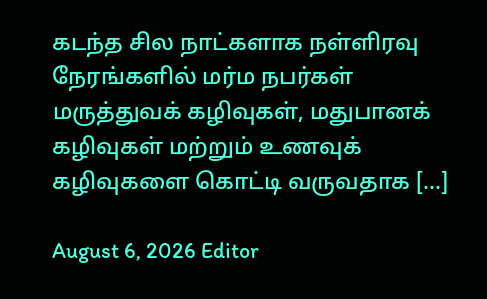கடந்த சில நாட்களாக நள்ளிரவு நேரங்களில் மர்ம நபர்கள் மருத்துவக் கழிவுகள், மதுபானக் கழிவுகள் மற்றும் உணவுக் கழிவுகளை கொட்டி வருவதாக […]

August 6, 2026 Editor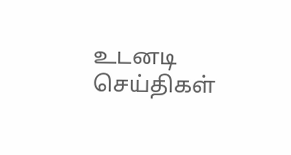உடனடி செய்திகள்